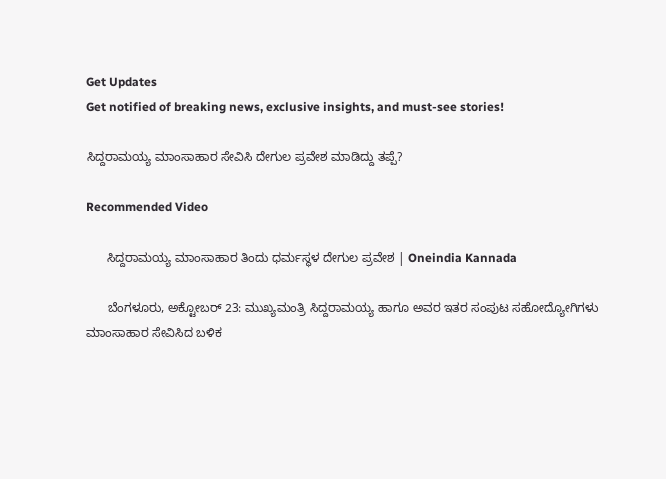Get Updates
Get notified of breaking news, exclusive insights, and must-see stories!

ಸಿದ್ದರಾಮಯ್ಯ ಮಾಂಸಾಹಾರ ಸೇವಿಸಿ ದೇಗುಲ ಪ್ರವೇಶ ಮಾಡಿದ್ದು ತಪ್ಪೆ?

Recommended Video

      ಸಿದ್ದರಾಮಯ್ಯ ಮಾಂಸಾಹಾರ ತಿಂದು ಧರ್ಮಸ್ಥಳ ದೇಗುಲ ಪ್ರವೇಶ | Oneindia Kannada

      ಬೆಂಗಳೂರು, ಅಕ್ಟೋಬರ್ 23: ಮುಖ್ಯಮಂತ್ರಿ ಸಿದ್ದರಾಮಯ್ಯ ಹಾಗೂ ಅವರ ಇತರ ಸಂಪುಟ ಸಹೋದ್ಯೋಗಿಗಳು ಮಾಂಸಾಹಾರ ಸೇವಿಸಿದ ಬಳಿಕ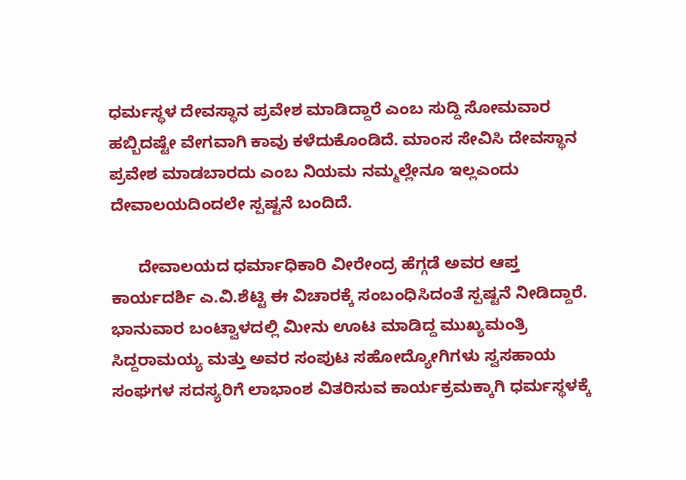ಧರ್ಮಸ್ಥಳ ದೇವಸ್ಥಾನ ಪ್ರವೇಶ ಮಾಡಿದ್ದಾರೆ ಎಂಬ ಸುದ್ದಿ ಸೋಮವಾರ ಹಬ್ಬಿದಷ್ಟೇ ವೇಗವಾಗಿ ಕಾವು ಕಳೆದುಕೊಂಡಿದೆ. ಮಾಂಸ ಸೇವಿಸಿ ದೇವಸ್ಥಾನ ಪ್ರವೇಶ ಮಾಡಬಾರದು ಎಂಬ ನಿಯಮ ನಮ್ಮಲ್ಲೇನೂ ಇಲ್ಲಎಂದು ದೇವಾಲಯದಿಂದಲೇ ಸ್ಪಷ್ಟನೆ ಬಂದಿದೆ.

      ದೇವಾಲಯದ ಧರ್ಮಾಧಿಕಾರಿ ವೀರೇಂದ್ರ ಹೆಗ್ಗಡೆ ಅವರ ಆಪ್ತ ಕಾರ್ಯದರ್ಶಿ ಎ.ವಿ.ಶೆಟ್ಟಿ ಈ ವಿಚಾರಕ್ಕೆ ಸಂಬಂಧಿಸಿದಂತೆ ಸ್ಪಷ್ಟನೆ ನೀಡಿದ್ದಾರೆ. ಭಾನುವಾರ ಬಂಟ್ವಾಳದಲ್ಲಿ ಮೀನು ಊಟ ಮಾಡಿದ್ದ ಮುಖ್ಯಮಂತ್ರಿ ಸಿದ್ದರಾಮಯ್ಯ ಮತ್ತು ಅವರ ಸಂಪುಟ ಸಹೋದ್ಯೋಗಿಗಳು ಸ್ವಸಹಾಯ ಸಂಘಗಳ ಸದಸ್ಯರಿಗೆ ಲಾಭಾಂಶ ವಿತರಿಸುವ ಕಾರ್ಯಕ್ರಮಕ್ಕಾಗಿ ಧರ್ಮಸ್ಥಳಕ್ಕೆ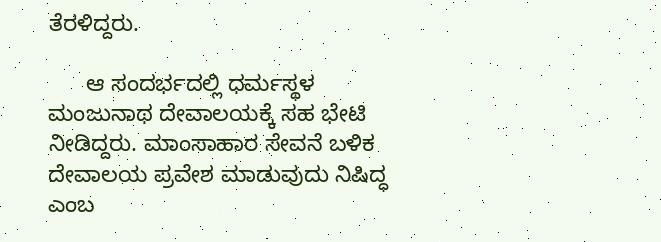ತೆರಳಿದ್ದರು.

      ಆ ಸಂದರ್ಭದಲ್ಲಿ ಧರ್ಮಸ್ಥಳ ಮಂಜುನಾಥ ದೇವಾಲಯಕ್ಕೆ ಸಹ ಭೇಟಿ ನೀಡಿದ್ದರು. ಮಾಂಸಾಹಾರ ಸೇವನೆ ಬಳಿಕ ದೇವಾಲಯ ಪ್ರವೇಶ ಮಾಡುವುದು ನಿಷಿದ್ಧ ಎಂಬ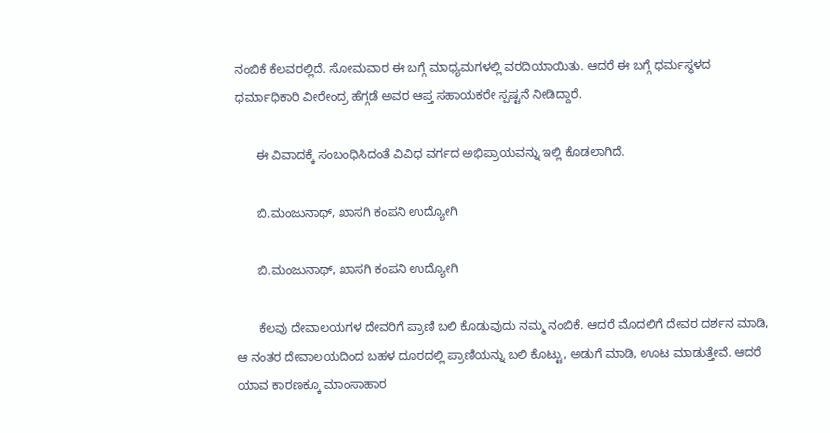ನಂಬಿಕೆ ಕೆಲವರಲ್ಲಿದೆ. ಸೋಮವಾರ ಈ ಬಗ್ಗೆ ಮಾಧ್ಯಮಗಳಲ್ಲಿ ವರದಿಯಾಯಿತು. ಆದರೆ ಈ ಬಗ್ಗೆ ಧರ್ಮಸ್ಥಳದ ಧರ್ಮಾಧಿಕಾರಿ ವೀರೇಂದ್ರ ಹೆಗ್ಗಡೆ ಅವರ ಆಪ್ತ ಸಹಾಯಕರೇ ಸ್ಪಷ್ಟನೆ ನೀಡಿದ್ದಾರೆ.

      ಈ ವಿವಾದಕ್ಕೆ ಸಂಬಂಧಿಸಿದಂತೆ ವಿವಿಧ ವರ್ಗದ ಅಭಿಪ್ರಾಯವನ್ನು ಇಲ್ಲಿ ಕೊಡಲಾಗಿದೆ.

      ಬಿ.ಮಂಜುನಾಥ್, ಖಾಸಗಿ ಕಂಪನಿ ಉದ್ಯೋಗಿ

      ಬಿ.ಮಂಜುನಾಥ್, ಖಾಸಗಿ ಕಂಪನಿ ಉದ್ಯೋಗಿ

      ಕೆಲವು ದೇವಾಲಯಗಳ ದೇವರಿಗೆ ಪ್ರಾಣಿ ಬಲಿ ಕೊಡುವುದು ನಮ್ಮ ನಂಬಿಕೆ. ಆದರೆ ಮೊದಲಿಗೆ ದೇವರ ದರ್ಶನ ಮಾಡಿ, ಆ ನಂತರ ದೇವಾಲಯದಿಂದ ಬಹಳ ದೂರದಲ್ಲಿ ಪ್ರಾಣಿಯನ್ನು ಬಲಿ ಕೊಟ್ಟು, ಅಡುಗೆ ಮಾಡಿ, ಊಟ ಮಾಡುತ್ತೇವೆ. ಆದರೆ ಯಾವ ಕಾರಣಕ್ಕೂ ಮಾಂಸಾಹಾರ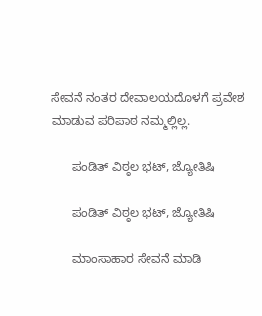ಸೇವನೆ ನಂತರ ದೇವಾಲಯದೊಳಗೆ ಪ್ರವೇಶ ಮಾಡುವ ಪರಿಪಾಠ ನಮ್ಮಲ್ಲಿಲ್ಲ.

      ಪಂಡಿತ್ ವಿಠ್ಠಲ ಭಟ್, ಜ್ಯೋತಿಷಿ

      ಪಂಡಿತ್ ವಿಠ್ಠಲ ಭಟ್, ಜ್ಯೋತಿಷಿ

      ಮಾಂಸಾಹಾರ ಸೇವನೆ ಮಾಡಿ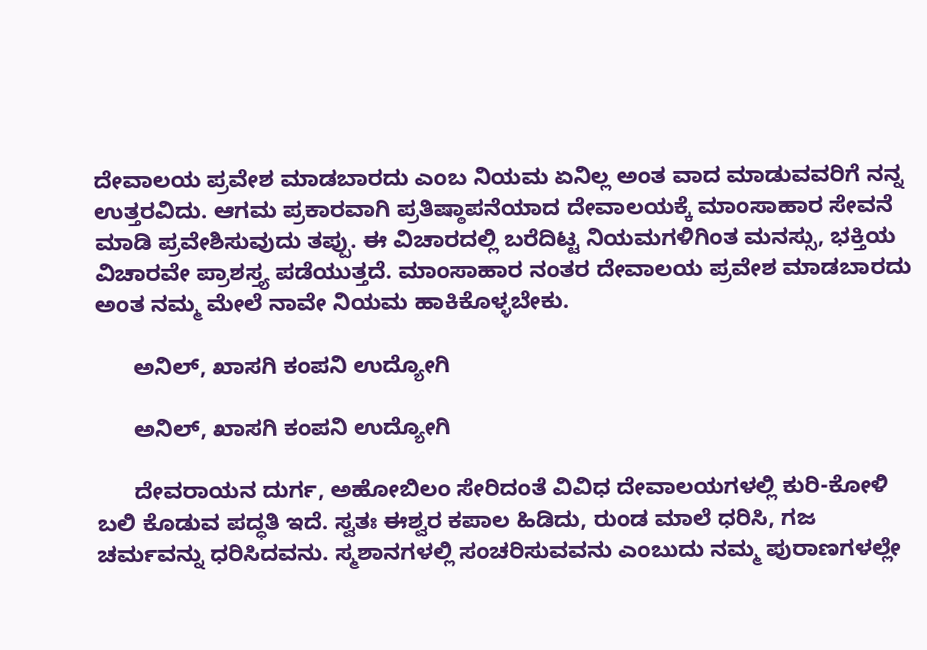ದೇವಾಲಯ ಪ್ರವೇಶ ಮಾಡಬಾರದು ಎಂಬ ನಿಯಮ ಏನಿಲ್ಲ ಅಂತ ವಾದ ಮಾಡುವವರಿಗೆ ನನ್ನ ಉತ್ತರವಿದು. ಆಗಮ ಪ್ರಕಾರವಾಗಿ ಪ್ರತಿಷ್ಠಾಪನೆಯಾದ ದೇವಾಲಯಕ್ಕೆ ಮಾಂಸಾಹಾರ ಸೇವನೆ ಮಾಡಿ ಪ್ರವೇಶಿಸುವುದು ತಪ್ಪು. ಈ ವಿಚಾರದಲ್ಲಿ ಬರೆದಿಟ್ಟ ನಿಯಮಗಳಿಗಿಂತ ಮನಸ್ಸು, ಭಕ್ತಿಯ ವಿಚಾರವೇ ಪ್ರಾಶಸ್ತ್ಯ ಪಡೆಯುತ್ತದೆ. ಮಾಂಸಾಹಾರ ನಂತರ ದೇವಾಲಯ ಪ್ರವೇಶ ಮಾಡಬಾರದು ಅಂತ ನಮ್ಮ ಮೇಲೆ ನಾವೇ ನಿಯಮ ಹಾಕಿಕೊಳ್ಳಬೇಕು.

      ಅನಿಲ್, ಖಾಸಗಿ ಕಂಪನಿ ಉದ್ಯೋಗಿ

      ಅನಿಲ್, ಖಾಸಗಿ ಕಂಪನಿ ಉದ್ಯೋಗಿ

      ದೇವರಾಯನ ದುರ್ಗ, ಅಹೋಬಿಲಂ ಸೇರಿದಂತೆ ವಿವಿಧ ದೇವಾಲಯಗಳಲ್ಲಿ ಕುರಿ-ಕೋಳಿ ಬಲಿ ಕೊಡುವ ಪದ್ಧತಿ ಇದೆ. ಸ್ವತಃ ಈಶ್ವರ ಕಪಾಲ ಹಿಡಿದು, ರುಂಡ ಮಾಲೆ ಧರಿಸಿ, ಗಜ ಚರ್ಮವನ್ನು ಧರಿಸಿದವನು. ಸ್ಮಶಾನಗಳಲ್ಲಿ ಸಂಚರಿಸುವವನು ಎಂಬುದು ನಮ್ಮ ಪುರಾಣಗಳಲ್ಲೇ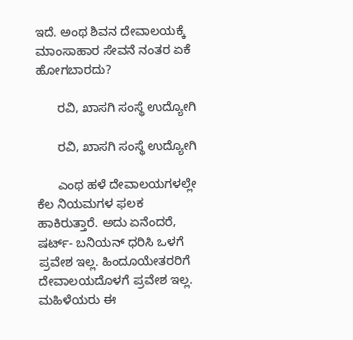ಇದೆ. ಅಂಥ ಶಿವನ ದೇವಾಲಯಕ್ಕೆ ಮಾಂಸಾಹಾರ ಸೇವನೆ ನಂತರ ಏಕೆ ಹೋಗಬಾರದು?

      ರವಿ, ಖಾಸಗಿ ಸಂಸ್ಥೆ ಉದ್ಯೋಗಿ

      ರವಿ, ಖಾಸಗಿ ಸಂಸ್ಥೆ ಉದ್ಯೋಗಿ

      ಎಂಥ ಹಳೆ ದೇವಾಲಯಗಳಲ್ಲೇ ಕೆಲ ನಿಯಮಗಳ ಫಲಕ ಹಾಕಿರುತ್ತಾರೆ. ಅದು ಏನೆಂದರೆ, ಷರ್ಟ್- ಬನಿಯನ್ ಧರಿಸಿ ಒಳಗೆ ಪ್ರವೇಶ ಇಲ್ಲ. ಹಿಂದೂಯೇತರರಿಗೆ ದೇವಾಲಯದೊಳಗೆ ಪ್ರವೇಶ ಇಲ್ಲ. ಮಹಿಳೆಯರು ಈ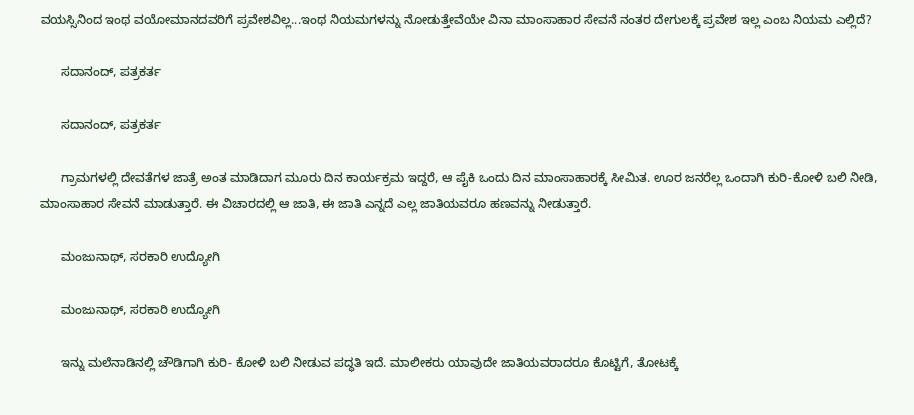ವಯಸ್ಸಿನಿಂದ ಇಂಥ ವಯೋಮಾನದವರಿಗೆ ಪ್ರವೇಶವಿಲ್ಲ...ಇಂಥ ನಿಯಮಗಳನ್ನು ನೋಡುತ್ತೇವೆಯೇ ವಿನಾ ಮಾಂಸಾಹಾರ ಸೇವನೆ ನಂತರ ದೇಗುಲಕ್ಕೆ ಪ್ರವೇಶ ಇಲ್ಲ ಎಂಬ ನಿಯಮ ಎಲ್ಲಿದೆ?

      ಸದಾನಂದ್, ಪತ್ರಕರ್ತ

      ಸದಾನಂದ್, ಪತ್ರಕರ್ತ

      ಗ್ರಾಮಗಳಲ್ಲಿ ದೇವತೆಗಳ ಜಾತ್ರೆ ಅಂತ ಮಾಡಿದಾಗ ಮೂರು ದಿನ ಕಾರ್ಯಕ್ರಮ ಇದ್ದರೆ, ಆ ಪೈಕಿ ಒಂದು ದಿನ ಮಾಂಸಾಹಾರಕ್ಕೆ ಸೀಮಿತ. ಊರ ಜನರೆಲ್ಲ ಒಂದಾಗಿ ಕುರಿ-ಕೋಳಿ ಬಲಿ ನೀಡಿ, ಮಾಂಸಾಹಾರ ಸೇವನೆ ಮಾಡುತ್ತಾರೆ. ಈ ವಿಚಾರದಲ್ಲಿ ಆ ಜಾತಿ, ಈ ಜಾತಿ ಎನ್ನದೆ ಎಲ್ಲ ಜಾತಿಯವರೂ ಹಣವನ್ನು ನೀಡುತ್ತಾರೆ.

      ಮಂಜುನಾಥ್, ಸರಕಾರಿ ಉದ್ಯೋಗಿ

      ಮಂಜುನಾಥ್, ಸರಕಾರಿ ಉದ್ಯೋಗಿ

      ಇನ್ನು ಮಲೆನಾಡಿನಲ್ಲಿ ಚೌಡಿಗಾಗಿ ಕುರಿ- ಕೋಳಿ ಬಲಿ ನೀಡುವ ಪದ್ಧತಿ ಇದೆ. ಮಾಲೀಕರು ಯಾವುದೇ ಜಾತಿಯವರಾದರೂ ಕೊಟ್ಟಿಗೆ, ತೋಟಕ್ಕೆ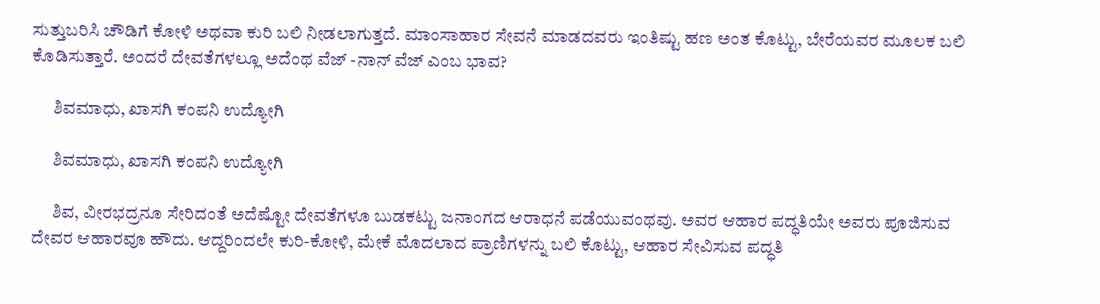ಸುತ್ತುಬರಿಸಿ ಚೌಡಿಗೆ ಕೋಳಿ ಅಥವಾ ಕುರಿ ಬಲಿ ನೀಡಲಾಗುತ್ತದೆ. ಮಾಂಸಾಹಾರ ಸೇವನೆ ಮಾಡದವರು ಇಂತಿಷ್ಟು ಹಣ ಅಂತ ಕೊಟ್ಟು, ಬೇರೆಯವರ ಮೂಲಕ ಬಲಿ ಕೊಡಿಸುತ್ತಾರೆ. ಅಂದರೆ ದೇವತೆಗಳಲ್ಲೂ ಅದೆಂಥ ವೆಜ್ -ನಾನ್ ವೆಜ್ ಎಂಬ ಭಾವ?

      ಶಿವಮಾಧು, ಖಾಸಗಿ ಕಂಪನಿ ಉದ್ಯೋಗಿ

      ಶಿವಮಾಧು, ಖಾಸಗಿ ಕಂಪನಿ ಉದ್ಯೋಗಿ

      ಶಿವ, ವೀರಭದ್ರನೂ ಸೇರಿದಂತೆ ಅದೆಷ್ಟೋ ದೇವತೆಗಳೂ ಬುಡಕಟ್ಟು ಜನಾಂಗದ ಆರಾಧನೆ ಪಡೆಯುವಂಥವು. ಅವರ ಆಹಾರ ಪದ್ಧತಿಯೇ ಅವರು ಪೂಜಿಸುವ ದೇವರ ಆಹಾರವೂ ಹೌದು. ಆದ್ದರಿಂದಲೇ ಕುರಿ-ಕೋಳಿ, ಮೇಕೆ ಮೊದಲಾದ ಪ್ರಾಣಿಗಳನ್ನು ಬಲಿ ಕೊಟ್ಟು, ಆಹಾರ ಸೇವಿಸುವ ಪದ್ಧತಿ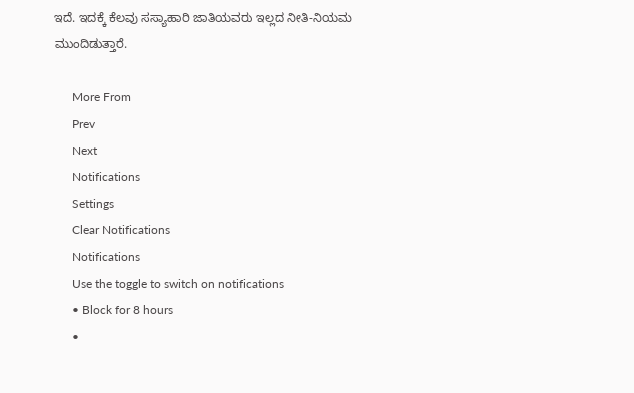ಇದೆ. ಇದಕ್ಕೆ ಕೆಲವು ಸಸ್ಯಾಹಾರಿ ಜಾತಿಯವರು ಇಲ್ಲದ ನೀತಿ-ನಿಯಮ ಮುಂದಿಡುತ್ತಾರೆ.

      More From
      Prev
      Next
      Notifications
      Settings
      Clear Notifications
      Notifications
      Use the toggle to switch on notifications
      • Block for 8 hours
      •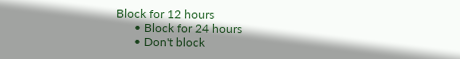Block for 12 hours
      • Block for 24 hours
      • Don't block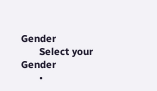Gender
      Select your Gender
      •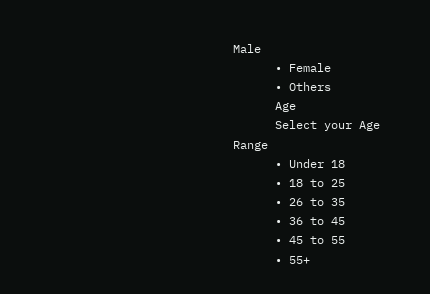Male
      • Female
      • Others
      Age
      Select your Age Range
      • Under 18
      • 18 to 25
      • 26 to 35
      • 36 to 45
      • 45 to 55
      • 55+